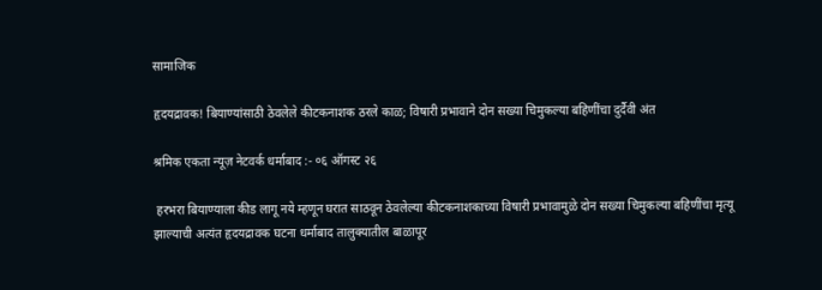सामाजिक

हृदयद्रावक! बियाण्यांसाठी ठेवलेले कीटकनाशक ठरले काळ; विषारी प्रभावाने दोन सख्या चिमुकल्या बहिणींचा दुर्दैवी अंत

श्रमिक एकता न्यूज़ नेटवर्क धर्माबाद :- ०६ ऑगस्ट २६

 हरभरा बियाण्याला कीड लागू नये म्हणून घरात साठवून ठेवलेल्या कीटकनाशकाच्या विषारी प्रभावामुळे दोन सख्या चिमुकल्या बहिणींचा मृत्यू झाल्याची अत्यंत हृदयद्रावक घटना धर्माबाद तालुक्यातील बाळापूर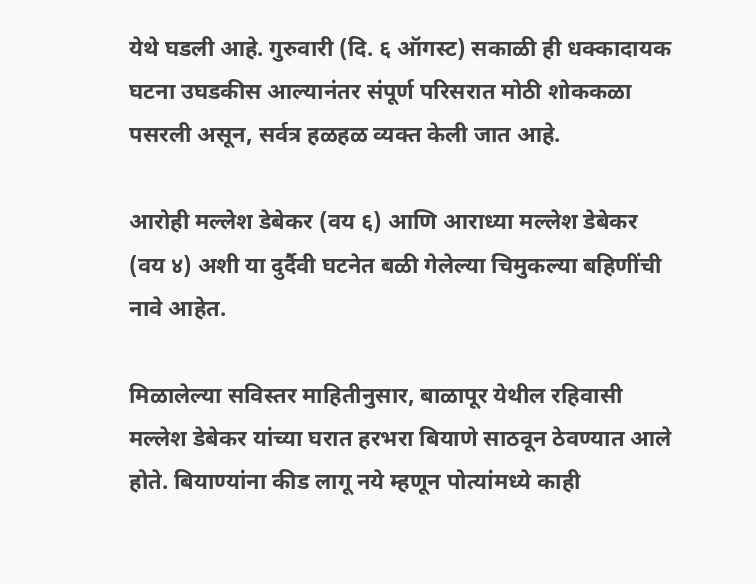येथे घडली आहे. गुरुवारी (दि. ६ ऑगस्ट) सकाळी ही धक्कादायक घटना उघडकीस आल्यानंतर संपूर्ण परिसरात मोठी शोककळा पसरली असून, सर्वत्र हळहळ व्यक्त केली जात आहे.

आरोही मल्लेश डेबेकर (वय ६) आणि आराध्या मल्लेश डेबेकर (वय ४) अशी या दुर्दैवी घटनेत बळी गेलेल्या चिमुकल्या बहिणींची नावे आहेत.

मिळालेल्या सविस्तर माहितीनुसार, बाळापूर येथील रहिवासी मल्लेश डेबेकर यांच्या घरात हरभरा बियाणे साठवून ठेवण्यात आले होते. बियाण्यांना कीड लागू नये म्हणून पोत्यांमध्ये काही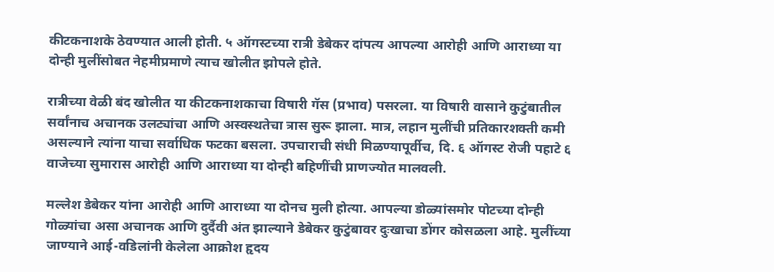कीटकनाशके ठेवण्यात आली होती. ५ ऑगस्टच्या रात्री डेबेकर दांपत्य आपल्या आरोही आणि आराध्या या दोन्ही मुलींसोबत नेहमीप्रमाणे त्याच खोलीत झोपले होते.

रात्रीच्या वेळी बंद खोलीत या कीटकनाशकाचा विषारी गॅस (प्रभाव) पसरला. या विषारी वासाने कुटुंबातील सर्वांनाच अचानक उलट्यांचा आणि अस्वस्थतेचा त्रास सुरू झाला. मात्र, लहान मुलींची प्रतिकारशक्ती कमी असल्याने त्यांना याचा सर्वाधिक फटका बसला. उपचाराची संधी मिळण्यापूर्वीच, दि. ६ ऑगस्ट रोजी पहाटे ६ वाजेच्या सुमारास आरोही आणि आराध्या या दोन्ही बहिणींची प्राणज्योत मालवली.

मल्लेश डेबेकर यांना आरोही आणि आराध्या या दोनच मुली होत्या. आपल्या डोळ्यांसमोर पोटच्या दोन्ही गोळ्यांचा असा अचानक आणि दुर्दैवी अंत झाल्याने डेबेकर कुटुंबावर दुःखाचा डोंगर कोसळला आहे. मुलींच्या जाण्याने आई-वडिलांनी केलेला आक्रोश हृदय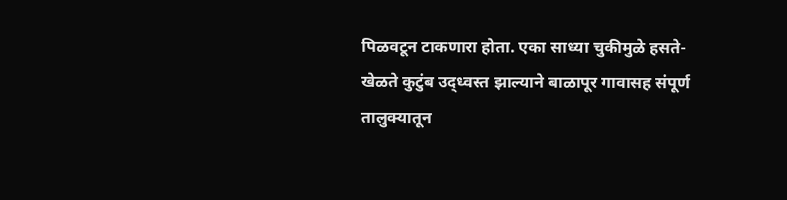पिळवटून टाकणारा होता. एका साध्या चुकीमुळे हसते-खेळते कुटुंब उद्ध्वस्त झाल्याने बाळापूर गावासह संपूर्ण तालुक्यातून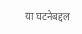या घटनेबद्दल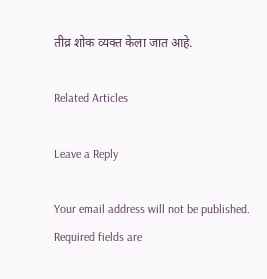तीव्र शोक व्यक्त केला जात आहे.

Related Articles

Leave a Reply

Your email address will not be published. Required fields are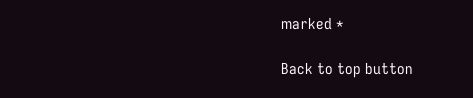marked *

Back to top button